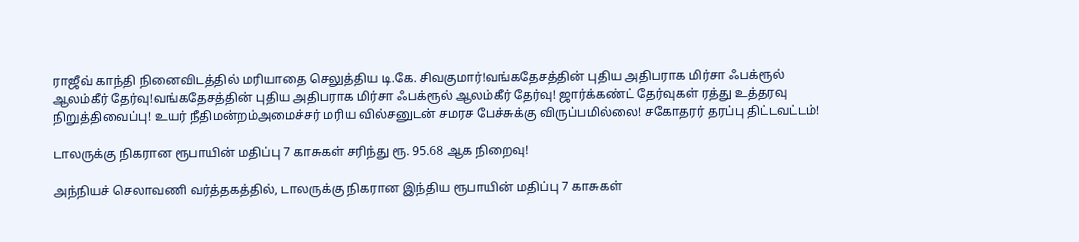ராஜீவ் காந்தி நினைவிடத்தில் மரியாதை செலுத்திய டி.கே. சிவகுமார்!வங்கதேசத்தின் புதிய அதிபராக மிர்சா ஃபக்ரூல் ஆலம்கீர் தேர்வு!வங்கதேசத்தின் புதிய அதிபராக மிர்சா ஃபக்ரூல் ஆலம்கீர் தேர்வு! ஜார்க்கண்ட் தேர்வுகள் ரத்து உத்தரவு நிறுத்திவைப்பு! உயர் நீதிமன்றம்அமைச்சர் மரிய வில்சனுடன் சமரச பேச்சுக்கு விருப்பமில்லை! சகோதரர் தரப்பு திட்டவட்டம்!

டாலருக்கு நிகரான ரூபாயின் மதிப்பு 7 காசுகள் சரிந்து ரூ. 95.68 ஆக நிறைவு!

அந்நியச் செலாவணி வர்த்தகத்தில், டாலருக்கு நிகரான இந்திய ரூபாயின் மதிப்பு 7 காசுகள்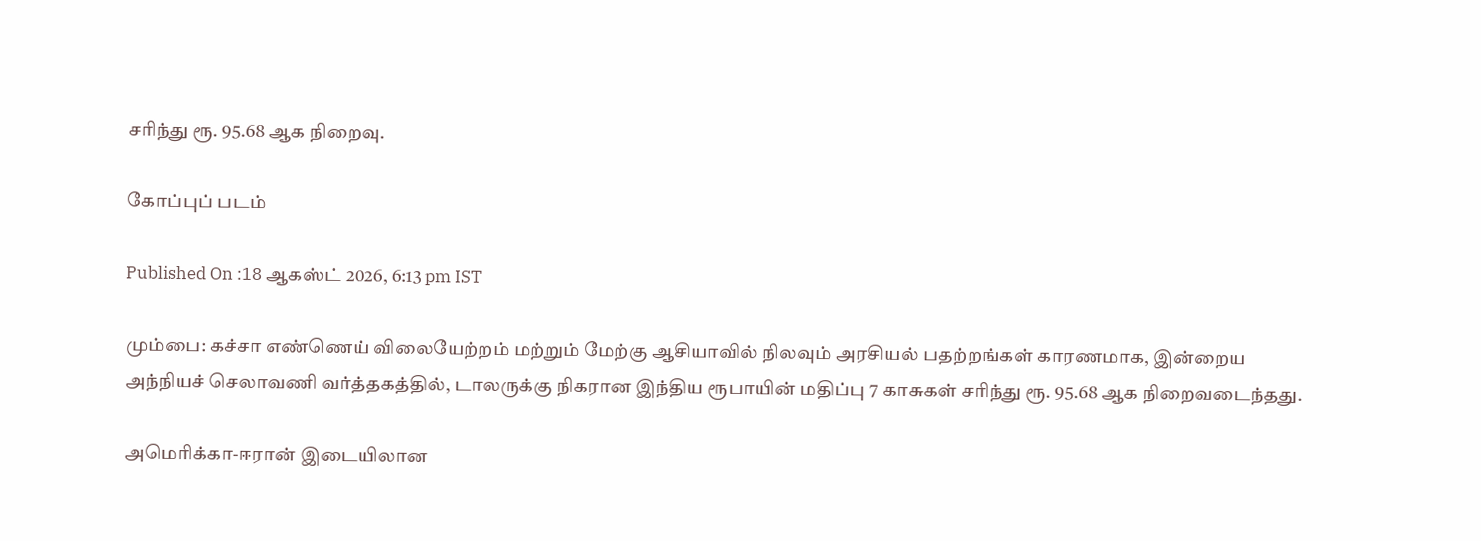சரிந்து ரூ. 95.68 ஆக நிறைவு.

கோப்புப் படம்

Published On :18 ஆகஸ்ட் 2026, 6:13 pm IST

மும்பை: கச்சா எண்ணெய் விலையேற்றம் மற்றும் மேற்கு ஆசியாவில் நிலவும் அரசியல் பதற்றங்கள் காரணமாக, இன்றைய அந்நியச் செலாவணி வர்த்தகத்தில், டாலருக்கு நிகரான இந்திய ரூபாயின் மதிப்பு 7 காசுகள் சரிந்து ரூ. 95.68 ஆக நிறைவடைந்தது.

அமெரிக்கா-ஈரான் இடையிலான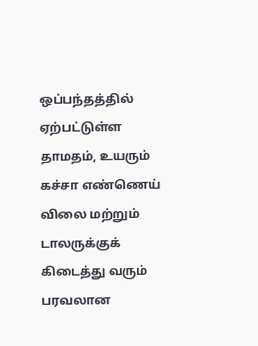ஒப்பந்தத்தில் ஏற்பட்டுள்ள தாமதம், உயரும் கச்சா எண்ணெய் விலை மற்றும் டாலருக்குக் கிடைத்து வரும் பரவலான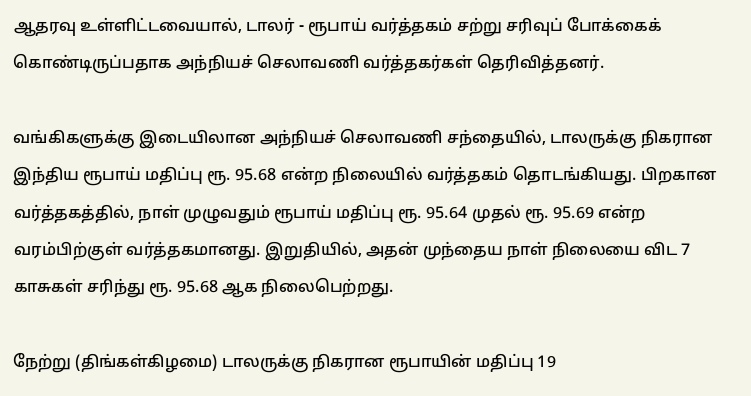ஆதரவு உள்ளிட்டவையால், டாலர் - ரூபாய் வர்த்தகம் சற்று சரிவுப் போக்கைக் கொண்டிருப்பதாக அந்நியச் செலாவணி வர்த்தகர்கள் தெரிவித்தனர்.

வங்கிகளுக்கு இடையிலான அந்நியச் செலாவணி சந்தையில், டாலருக்கு நிகரான இந்திய ரூபாய் மதிப்பு ரூ. 95.68 என்ற நிலையில் வர்த்தகம் தொடங்கியது. பிறகான வர்த்தகத்தில், நாள் முழுவதும் ரூபாய் மதிப்பு ரூ. 95.64 முதல் ரூ. 95.69 என்ற வரம்பிற்குள் வர்த்தகமானது. இறுதியில், அதன் முந்தைய நாள் நிலையை விட 7 காசுகள் சரிந்து ரூ. 95.68 ஆக நிலைபெற்றது.

நேற்று (திங்கள்கிழமை) டாலருக்கு நிகரான ரூபாயின் மதிப்பு 19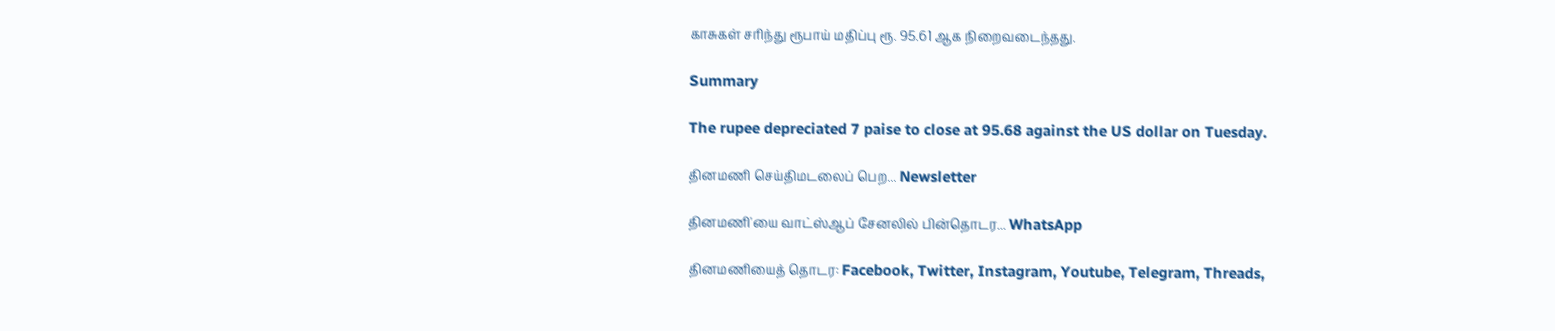காசுகள் சரிந்து ரூபாய் மதிப்பு ரூ. 95.61 ஆக நிறைவடைந்தது.

Summary

The rupee depreciated 7 paise to close at 95.68 against the US dollar on Tuesday.

தினமணி செய்திமடலைப் பெற... Newsletter

தினமணி'யை வாட்ஸ்ஆப் சேனலில் பின்தொடர... WhatsApp

தினமணியைத் தொடர: Facebook, Twitter, Instagram, Youtube, Telegram, Threads,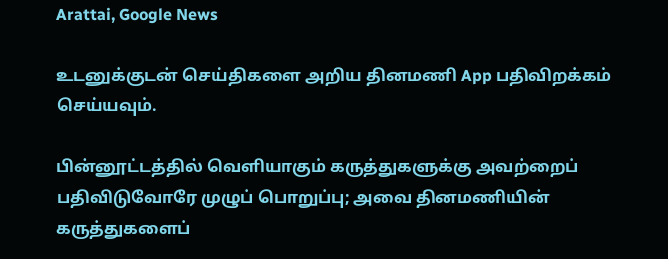Arattai, Google News

உடனுக்குடன் செய்திகளை அறிய தினமணி App பதிவிறக்கம் செய்யவும்.

பின்னூட்டத்தில் வெளியாகும் கருத்துகளுக்கு அவற்றைப் பதிவிடுவோரே முழுப் பொறுப்பு; அவை தினமணியின் கருத்துகளைப்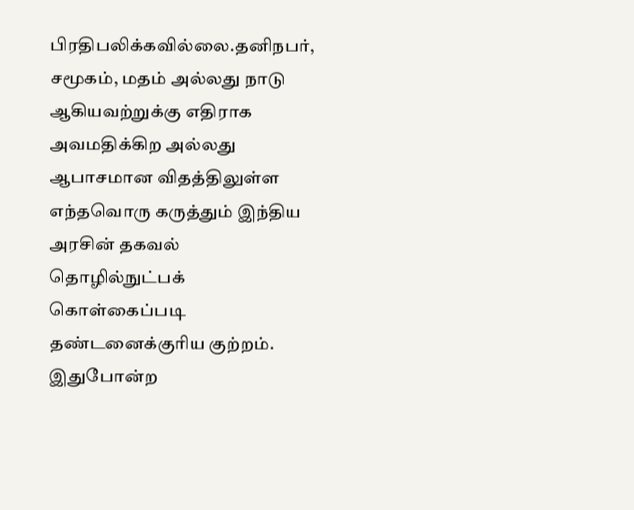பிரதிபலிக்கவில்லை.தனிநபர், சமூகம், மதம் அல்லது நாடு ஆகியவற்றுக்கு எதிராக அவமதிக்கிற அல்லது ஆபாசமான விதத்திலுள்ள எந்தவொரு கருத்தும் இந்திய அரசின் தகவல் தொழில்நுட்பக் கொள்கைப்படி தண்டனைக்குரிய குற்றம். இதுபோன்ற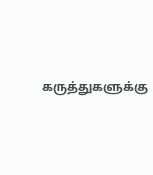கருத்துகளுக்கு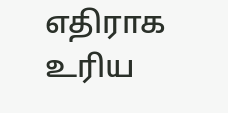எதிராக உரிய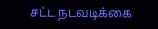சட்ட நடவடிக்கை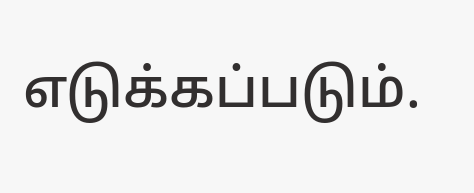எடுக்கப்படும்.